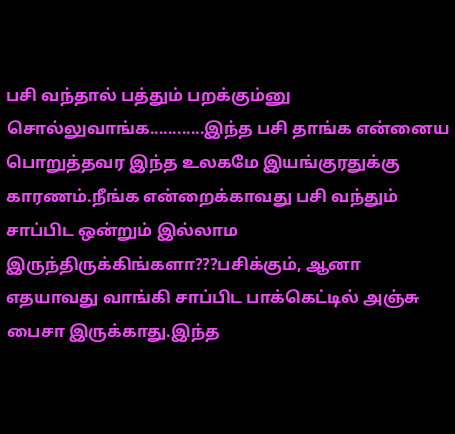பசி வந்தால் பத்தும் பறக்கும்னு சொல்லுவாங்க............இந்த பசி தாங்க என்னைய பொறுத்தவர இந்த உலகமே இயங்குரதுக்கு காரணம்.நீங்க என்றைக்காவது பசி வந்தும் சாப்பிட ஒன்றும் இல்லாம இருந்திருக்கிங்களா???பசிக்கும், ஆனா எதயாவது வாங்கி சாப்பிட பாக்கெட்டில் அஞ்சு பைசா இருக்காது.இந்த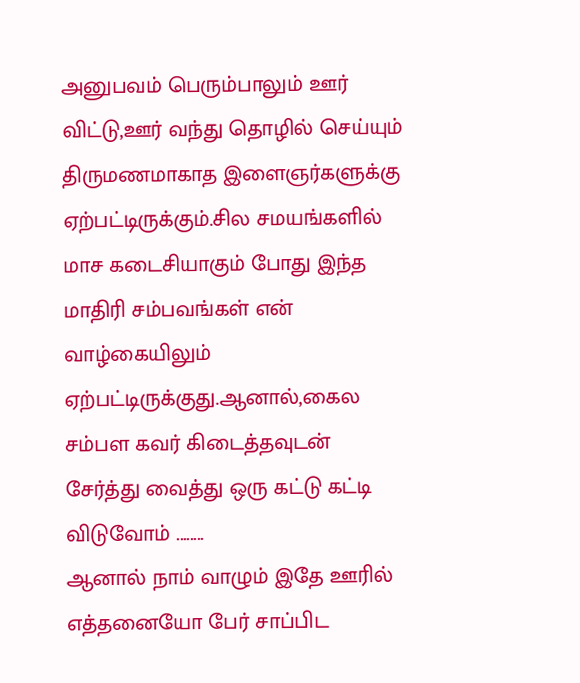அனுபவம் பெரும்பாலும் ஊர் விட்டு,ஊர் வந்து தொழில் செய்யும் திருமணமாகாத இளைஞர்களுக்கு ஏற்பட்டிருக்கும்.சில சமயங்களில் மாச கடைசியாகும் போது இந்த மாதிரி சம்பவங்கள் என் வாழ்கையிலும் ஏற்பட்டிருக்குது.ஆனால்,கைல சம்பள கவர் கிடைத்தவுடன் சேர்த்து வைத்து ஒரு கட்டு கட்டி விடுவோம் ........
ஆனால் நாம் வாழும் இதே ஊரில் எத்தனையோ பேர் சாப்பிட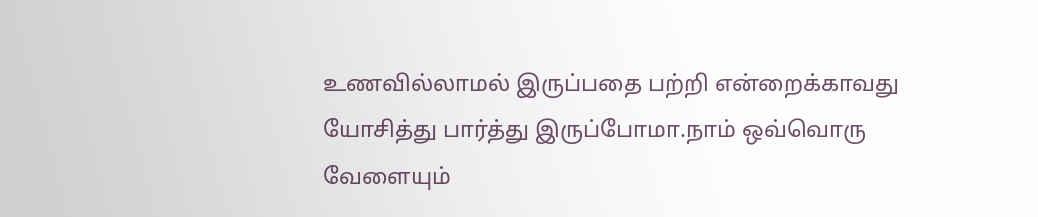உணவில்லாமல் இருப்பதை பற்றி என்றைக்காவது யோசித்து பார்த்து இருப்போமா.நாம் ஒவ்வொரு வேளையும்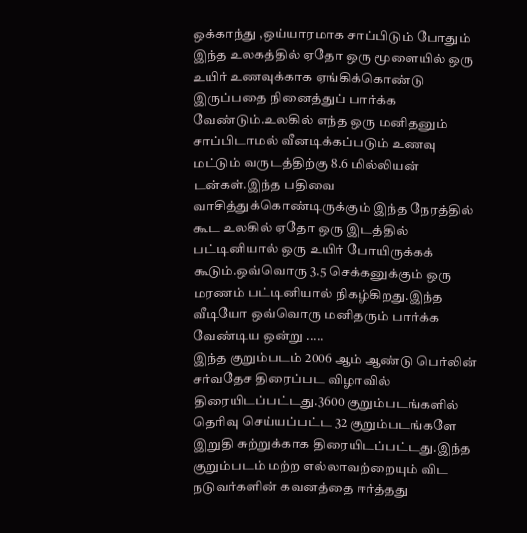ஒக்காந்து ,ஒய்யாரமாக சாப்பிடும் போதும் இந்த உலகத்தில் ஏதோ ஒரு மூளையில் ஒரு உயிர் உணவுக்காக ஏங்கிக்கொண்டு இருப்பதை நினைத்துப் பார்க்க வேண்டும்.உலகில் எந்த ஒரு மனிதனும் சாப்பிடாமல் வீனடிக்கப்படும் உணவு மட்டும் வருடத்திற்கு 8.6 மில்லியன் டன்கள்.இந்த பதிவை வாசித்துக்கொண்டிருக்கும் இந்த நேரத்தில் கூட உலகில் ஏதோ ஒரு இடத்தில் பட்டினியால் ஒரு உயிர் போயிருக்கக் கூடும்.ஒவ்வொரு 3.5 செக்கனுக்கும் ஒரு மரணம் பட்டினியால் நிகழ்கிறது.இந்த வீடியோ ஒவ்வொரு மனிதரும் பார்க்க வேண்டிய ஒன்று .....
இந்த குறும்படம் 2006 ஆம் ஆண்டு பெர்லின் சர்வதேச திரைப்பட விழாவில் திரையிடப்பட்டது.3600 குறும்படங்களில் தெரிவு செய்யப்பட்ட 32 குறும்படங்களே இறுதி சுற்றுக்காக திரையிடப்பட்டது.இந்த குறும்படம் மற்ற எல்லாவற்றையும் விட நடுவர்களின் கவனத்தை ஈர்த்தது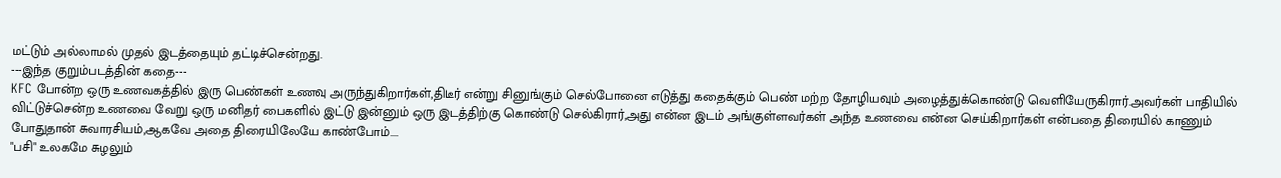மட்டும் அல்லாமல் முதல் இடத்தையும் தட்டிச்சென்றது.
---இந்த குறும்படத்தின் கதை---
KFC போன்ற ஒரு உணவகத்தில் இரு பெண்கள் உணவு அருந்துகிறார்கள்,திடீர் என்று சினுங்கும் செல்போனை எடுத்து கதைக்கும் பெண் மற்ற தோழியவும் அழைத்துக்கொண்டு வெளியேருகிரார்.அவர்கள் பாதியில் விட்டுச்சென்ற உணவை வேறு ஒரு மனிதர் பைகளில் இட்டு இன்னும் ஒரு இடத்திற்கு கொண்டு செல்கிரார்,அது என்ன இடம் அங்குள்ளவர்கள் அந்த உணவை என்ன செய்கிறார்கள் என்பதை திரையில் காணும் போதுதான் சுவாரசியம்,ஆகவே அதை திரையிலேயே காண்போம்....
"பசி" உலகமே சுழலும்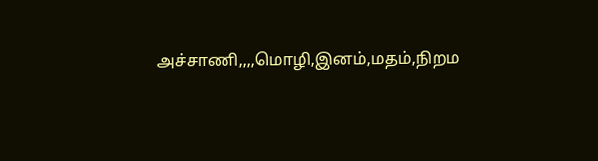அச்சாணி,,,,மொழி,இனம்,மதம்,நிறம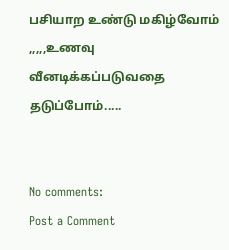பசியாற உண்டு மகிழ்வோம் ,,,,,உணவு வீனடிக்கப்படுவதை தடுப்போம்.....


No comments:
Post a Comment